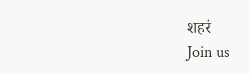शहरं
Join us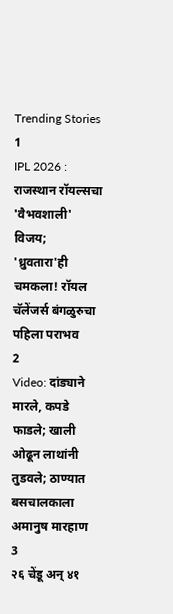Trending Stories
1
IPL 2026 : राजस्थान रॉयल्सचा 'वैभवशाली' विजय; 'ध्रुवतारा'ही चमकला! रॉयल चॅलेंजर्स बंगळुरुचा पहिला पराभव
2
Video: दांड्याने मारले, कपडे फाडले; खाली ओढून लाथांनी तुडवले; ठाण्यात बसचालकाला अमानुष मारहाण
3
२६ चेंडू अन् ४१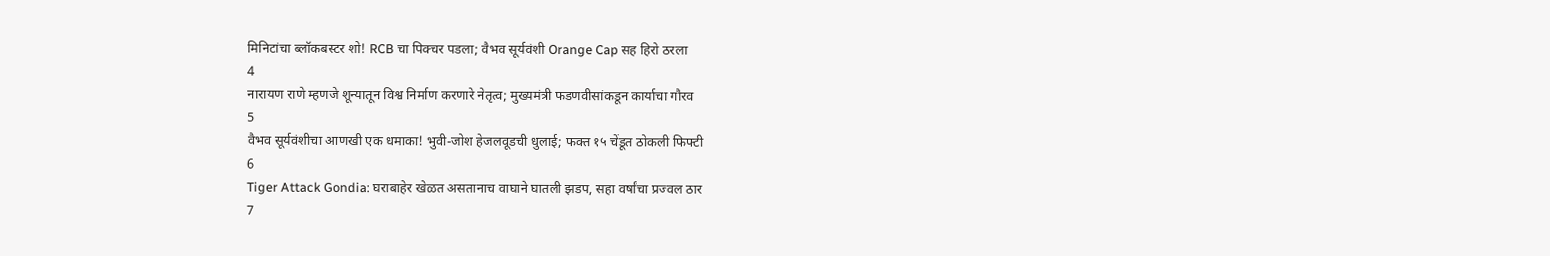मिनिटांचा ब्लॉकबस्टर शो! RCB चा पिक्चर पडला; वैभव सूर्यवंशी Orange Cap सह हिरो ठरला
4
नारायण राणे म्हणजे शून्यातून विश्व निर्माण करणारे नेतृत्व; मुख्यमंत्री फडणवीसांकडून कार्याचा गौरव
5
वैभव सूर्यवंशीचा आणखी एक धमाका! भुवी-जोश हेजलवूडची धुलाई; फक्त १५ चेंडूत ठोकली फिफ्टी
6
Tiger Attack Gondia: घराबाहेर खेळत असतानाच वाघाने घातली झडप, सहा वर्षांचा प्रज्वल ठार
7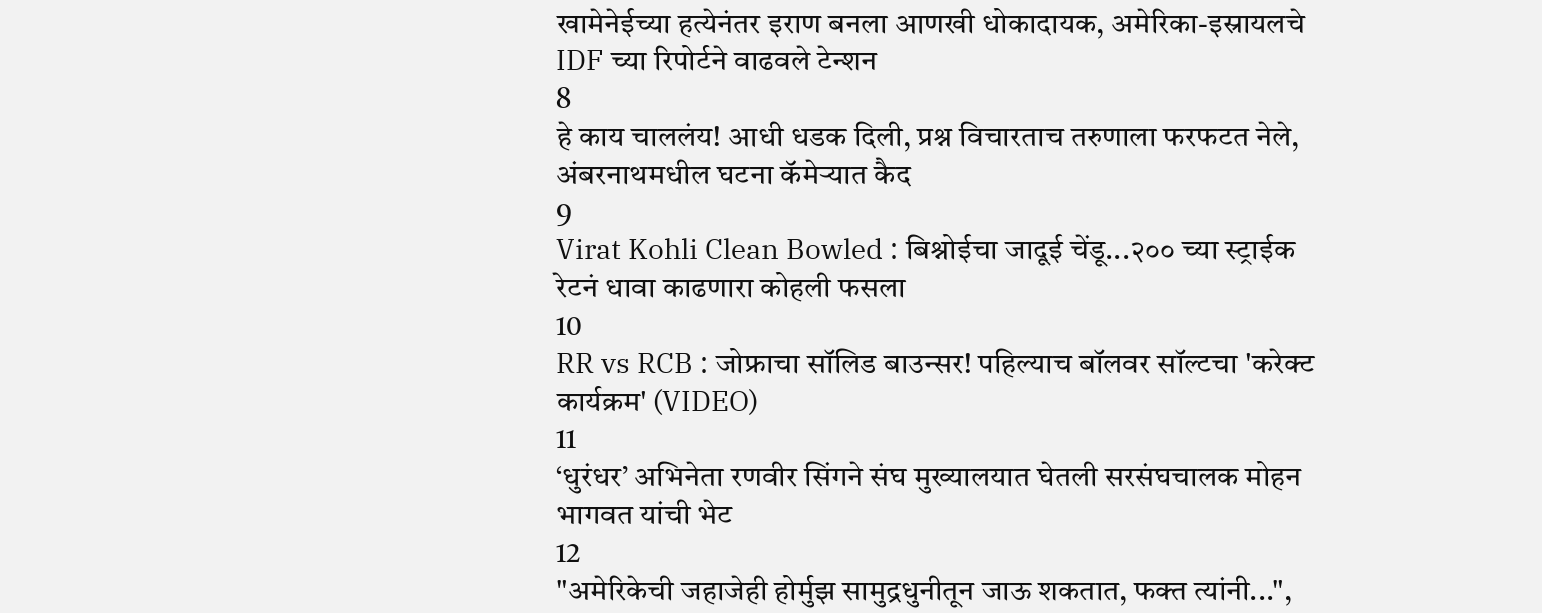खामेनेईच्या हत्येनंतर इराण बनला आणखी धोकादायक, अमेरिका-इस्रायलचे IDF च्या रिपोर्टने वाढवले टेन्शन
8
हे काय चाललंय! आधी धडक दिली, प्रश्न विचारताच तरुणाला फरफटत नेले, अंबरनाथमधील घटना कॅमेऱ्यात कैद
9
Virat Kohli Clean Bowled : बिश्नोईचा जादूई चेंडू...२०० च्या स्ट्राईक रेटनं धावा काढणारा कोहली फसला
10
RR vs RCB : जोफ्राचा सॉलिड बाउन्सर! पहिल्याच बॉलवर सॉल्टचा 'करेक्ट कार्यक्रम' (VIDEO)
11
‘धुरंधर’ अभिनेता रणवीर सिंगने संघ मुख्यालयात घेतली सरसंघचालक मोहन भागवत यांची भेट
12
"अमेरिकेची जहाजेही होर्मुझ सामुद्रधुनीतून जाऊ शकतात, फक्त त्यांनी...",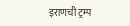इराणची ट्रम्प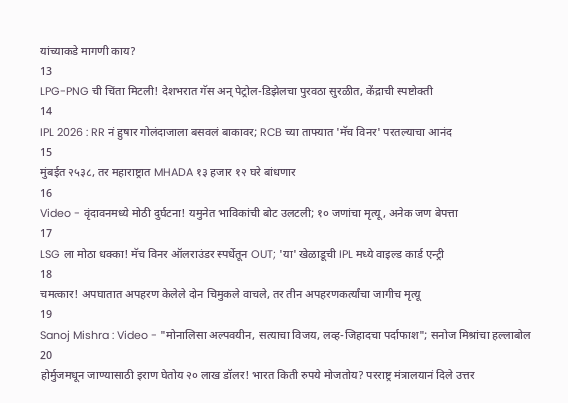यांच्याकडे मागणी काय?
13
LPG-PNG ची चिंता मिटली! देशभरात गॅस अन् पेट्रोल-डिझेलचा पुरवठा सुरळीत, केंद्राची स्पष्टोक्ती
14
IPL 2026 : RR नं हुषार गोलंदाजाला बसवलं बाकावर; RCB च्या ताफ्यात 'मॅच विनर' परतल्याचा आनंद
15
मुंबईत २५३८, तर महाराष्ट्रात MHADA १३ हजार १२ घरे बांधणार
16
Video - वृंदावनमध्ये मोठी दुर्घटना! यमुनेत भाविकांची बोट उलटली; १० जणांचा मृत्यू, अनेक जण बेपत्ता
17
LSG ला मोठा धक्का! मॅच विनर ऑलराउंडर स्पर्धेतून OUT; 'या' खेळाडूची IPL मध्ये वाइल्ड कार्ड एन्ट्री
18
चमत्कार! अपघातात अपहरण केलेले दोन चिमुकले वाचले, तर तीन अपहरणकर्त्यांचा जागीच मृत्यू
19
Sanoj Mishra : Video - "मोनालिसा अल्पवयीन, सत्याचा विजय, लव्ह-जिहादचा पर्दाफाश"; सनोज मिश्रांचा हल्लाबोल
20
होर्मुजमधून जाण्यासाठी इराण घेतोय २० लाख डॉलर! भारत किती रुपये मोजतोय? परराष्ट्र मंत्रालयानं दिले उत्तर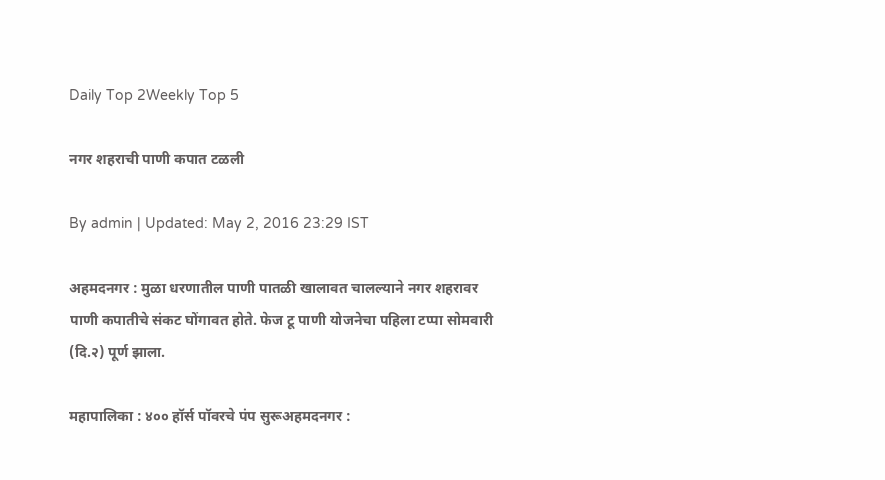Daily Top 2Weekly Top 5

नगर शहराची पाणी कपात टळली

By admin | Updated: May 2, 2016 23:29 IST

अहमदनगर : मुळा धरणातील पाणी पातळी खालावत चालल्याने नगर शहरावर पाणी कपातीचे संकट घोंगावत होते. फेज टू पाणी योजनेचा पहिला टप्पा सोमवारी (दि.२) पूर्ण झाला.

महापालिका : ४०० हॉर्स पॉवरचे पंप सुरूअहमदनगर :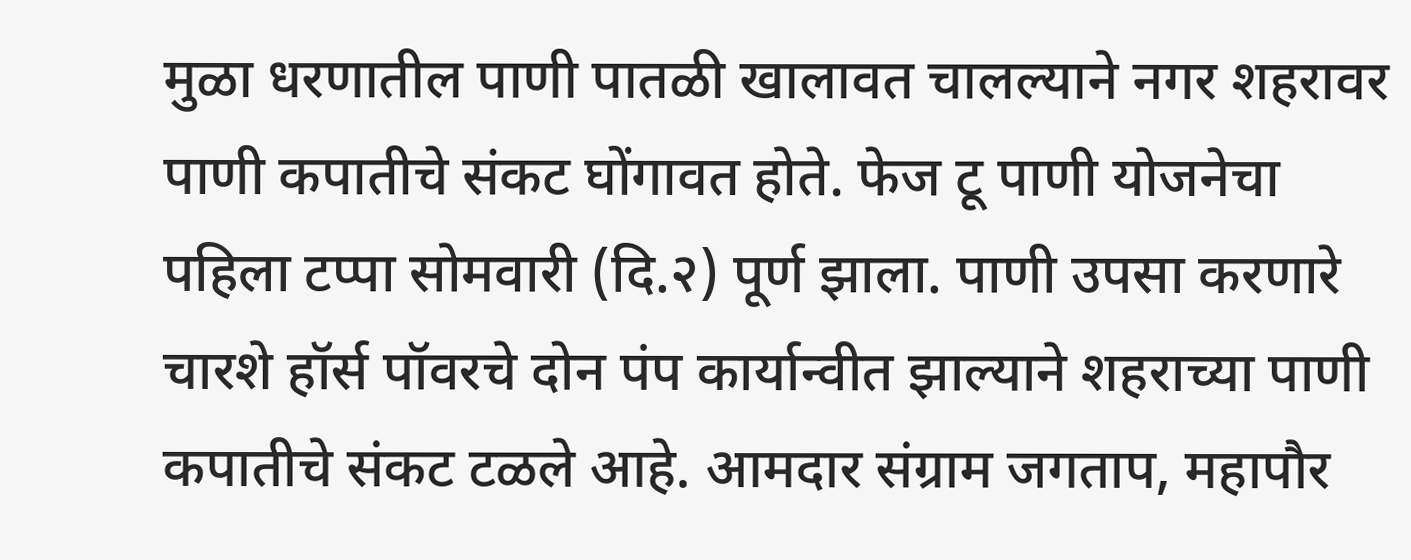मुळा धरणातील पाणी पातळी खालावत चालल्याने नगर शहरावर पाणी कपातीचे संकट घोंगावत होते. फेज टू पाणी योजनेचा पहिला टप्पा सोमवारी (दि.२) पूर्ण झाला. पाणी उपसा करणारे चारशे हॉर्स पॉवरचे दोन पंप कार्यान्वीत झाल्याने शहराच्या पाणी कपातीचे संकट टळले आहे. आमदार संग्राम जगताप, महापौर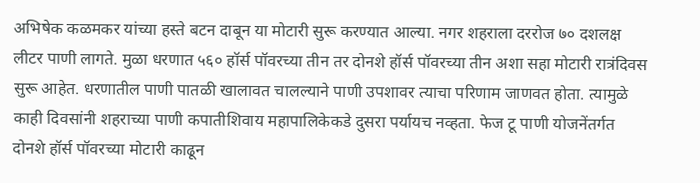अभिषेक कळमकर यांच्या हस्ते बटन दाबून या मोटारी सुरू करण्यात आल्या. नगर शहराला दररोज ७० दशलक्ष लीटर पाणी लागते. मुळा धरणात ५६० हॉर्स पॉवरच्या तीन तर दोनशे हॉर्स पॉवरच्या तीन अशा सहा मोटारी रात्रंदिवस सुरू आहेत. धरणातील पाणी पातळी खालावत चालल्याने पाणी उपशावर त्याचा परिणाम जाणवत होता. त्यामुळे काही दिवसांनी शहराच्या पाणी कपातीशिवाय महापालिकेकडे दुसरा पर्यायच नव्हता. फेज टू पाणी योजनेंतर्गत दोनशे हॉर्स पॉवरच्या मोटारी काढून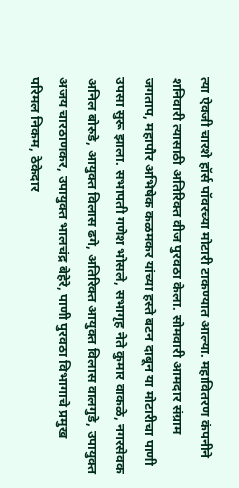त्या ऐवजी चारशे हॉर्स पॉवरच्या मोटारी टाकण्यात आल्या. महावितरण कंपनीने शनिवारी त्यासाठी अतिरिक्त वीज पुरवठा केला. सोमवारी आमदार संग्राम जगताप, महापौर अभिषेक कळमकर यांच्या हस्ते बटन दाबून या मोटारीचा पाणी उपसा सुरू झाला. सभापती गणेश भोसले, सभागृह नेते कुमार वाकळे, नगरसेवक अनिल बोरुडे, आयुक्त विलास ढगे, अतिरिक्त आयुक्त विलास वालगुडे, उपायुक्त अजय चारठाणकर, उपायुक्त भालचंद्र बेहेरे, पाणी पुरवठा विभागाचे प्रमुख परिमल निकम, ठेकेदार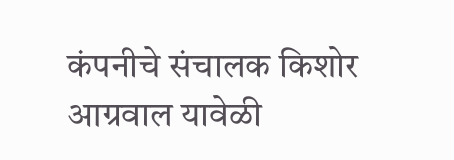कंपनीचे संचालक किशोर आग्रवाल यावेळी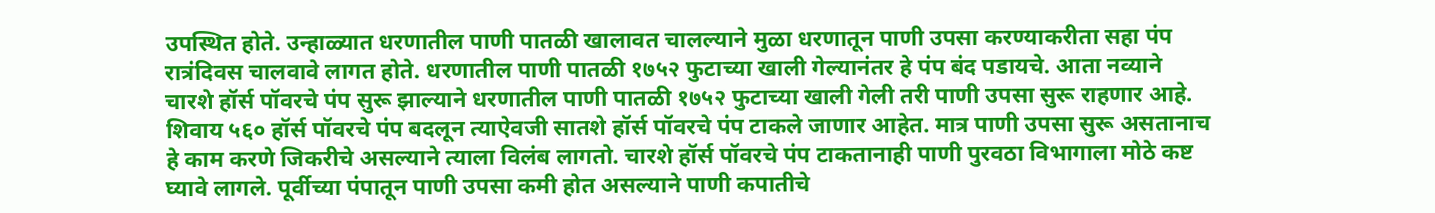उपस्थित होते. उन्हाळ्यात धरणातील पाणी पातळी खालावत चालल्याने मुळा धरणातून पाणी उपसा करण्याकरीता सहा पंप रात्रंदिवस चालवावे लागत होते. धरणातील पाणी पातळी १७५२ फुटाच्या खाली गेल्यानंतर हे पंप बंद पडायचे. आता नव्याने चारशे हॉर्स पॉवरचे पंप सुरू झाल्याने धरणातील पाणी पातळी १७५२ फुटाच्या खाली गेली तरी पाणी उपसा सुरू राहणार आहे. शिवाय ५६० हॉर्स पॉवरचे पंप बदलून त्याऐवजी सातशे हॉर्स पॉवरचे पंप टाकले जाणार आहेत. मात्र पाणी उपसा सुरू असतानाच हे काम करणे जिकरीचे असल्याने त्याला विलंब लागतो. चारशे हॉर्स पॉवरचे पंप टाकतानाही पाणी पुरवठा विभागाला मोठे कष्ट घ्यावे लागले. पूर्वीच्या पंपातून पाणी उपसा कमी होत असल्याने पाणी कपातीचे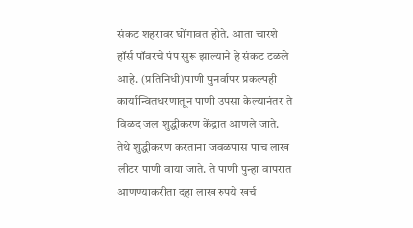संकट शहरावर घोंगावत होते. आता चारशे हॉर्स पॉवरचे पंप सुरू झाल्याने हे संकट टळले आहे. (प्रतिनिधी)पाणी पुनर्वापर प्रकल्पही कार्यान्वितधरणातून पाणी उपसा केल्यानंतर ते विळद जल शुद्धीकरण केंद्रात आणले जाते. तेथे शुद्धीकरण करताना जवळपास पाच लाख लीटर पाणी वाया जाते. ते पाणी पुन्हा वापरात आणण्याकरीता दहा लाख रुपये खर्च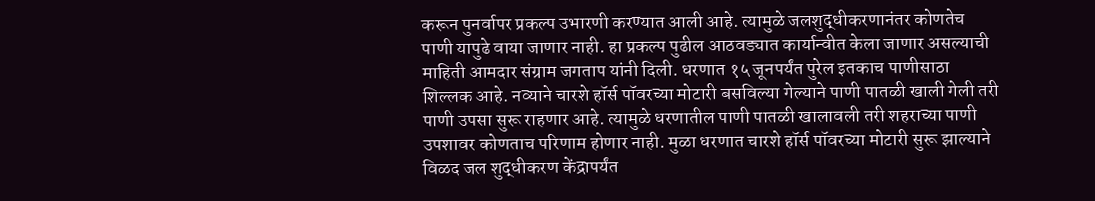करून पुनर्वापर प्रकल्प उभारणी करण्यात आली आहे. त्यामुळे जलशुद्धीकरणानंतर कोणतेच पाणी यापुढे वाया जाणार नाही. हा प्रकल्प पुढील आठवड्यात कार्यान्वीत केला जाणार असल्याची माहिती आमदार संग्राम जगताप यांनी दिली. धरणात १५ जूनपर्यंत पुरेल इतकाच पाणीसाठा शिल्लक आहे. नव्याने चारशे हॉर्स पॉवरच्या मोटारी बसविल्या गेल्याने पाणी पातळी खाली गेली तरी पाणी उपसा सुरू राहणार आहे. त्यामुळे धरणातील पाणी पातळी खालावली तरी शहराच्या पाणी उपशावर कोणताच परिणाम होणार नाही. मुळा धरणात चारशे हॉर्स पॉवरच्या मोटारी सुरू झाल्याने विळद जल शुद्धीकरण केंद्रापर्यंत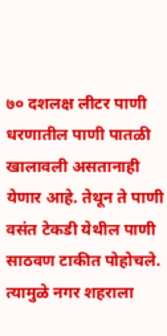७० दशलक्ष लीटर पाणी धरणातील पाणी पातळी खालावली असतानाही येणार आहे. तेथून ते पाणी वसंत टेकडी येथील पाणी साठवण टाकीत पोहोचले. त्यामुळे नगर शहराला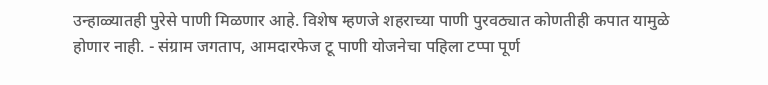उन्हाळ्यातही पुरेसे पाणी मिळणार आहे. विशेष म्हणजे शहराच्या पाणी पुरवठ्यात कोणतीही कपात यामुळे होणार नाही. - संग्राम जगताप, आमदारफेज टू पाणी योजनेचा पहिला टप्पा पूर्ण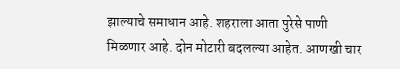झाल्याचे समाधान आहे. शहराला आता पुरेसे पाणी मिळणार आहे. दोन मोटारी बदलल्या आहेत. आणखी चार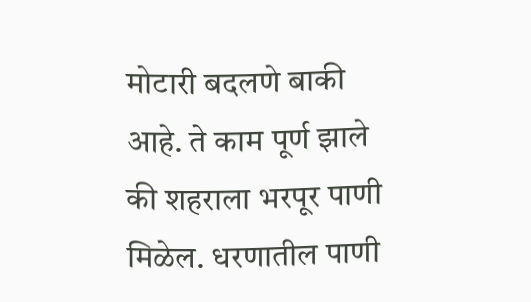मोटारी बदलणे बाकी आहे. ते काम पूर्ण झाले की शहराला भरपूर पाणी मिळेल. धरणातील पाणी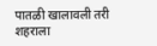पातळी खालावली तरी शहराला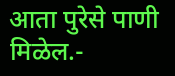आता पुरेसे पाणी मिळेल.-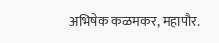अभिषेक कळमकर, महापौर.